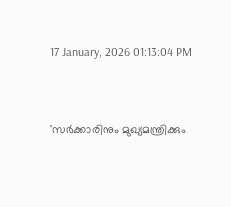17 January, 2026 01:13:04 PM


'സര്‍ക്കാരിനും മുഖ്യമന്ത്രിക്കും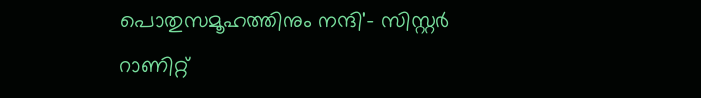പൊതുസമൂഹത്തിനും നന്ദി'- സിസ്റ്റർ റാണിറ്റ്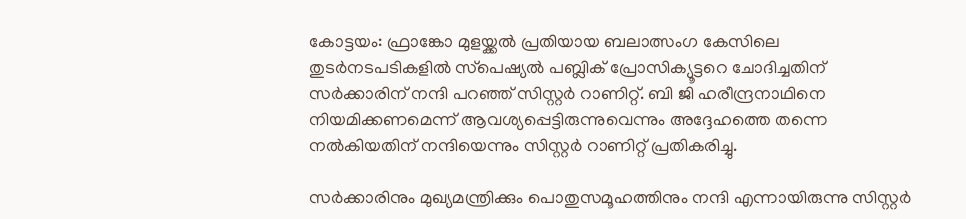കോട്ടയം: ഫ്രാങ്കോ മുളയ്ക്കല്‍ പ്രതിയായ ബലാത്സംഗ കേസിലെ തുടര്‍നടപടികളില്‍ സ്‌പെഷ്യല്‍ പബ്ലിക് പ്രോസിക്യൂട്ടറെ ചോദിച്ചതിന് സര്‍ക്കാരിന് നന്ദി പറഞ്ഞ് സിസ്റ്റര്‍ റാണിറ്റ്. ബി ജി ഹരീന്ദ്രനാഥിനെ നിയമിക്കണമെന്ന് ആവശ്യപ്പെട്ടിരുന്നുവെന്നും അദ്ദേഹത്തെ തന്നെ നല്‍കിയതിന് നന്ദിയെന്നും സിസ്റ്റര്‍ റാണിറ്റ് പ്രതികരിച്ചു.

സര്‍ക്കാരിനും മുഖ്യമന്ത്രിക്കും പൊതുസമൂഹത്തിനും നന്ദി എന്നായിരുന്നു സിസ്റ്റര്‍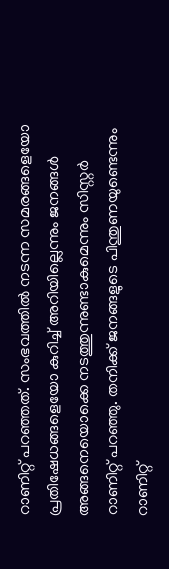റാണിറ്റ് പറഞ്ഞത്. സംഭവത്തില്‍ നടന്ന സമരങ്ങളെയോ പ്രതിഷേധങ്ങളെയോ കുറിച്ച് അറിയില്ലെന്നും ജനങ്ങള്‍ അങ്ങനെയൊക്കെ നടത്തുന്നുണ്ടാകുമെന്നും സിസ്റ്റര്‍ റാണിറ്റ് പറഞ്ഞു. തനിക്ക് ജനങ്ങളുടെ പിന്തുണയുണ്ടെന്നും റാണിറ്റ്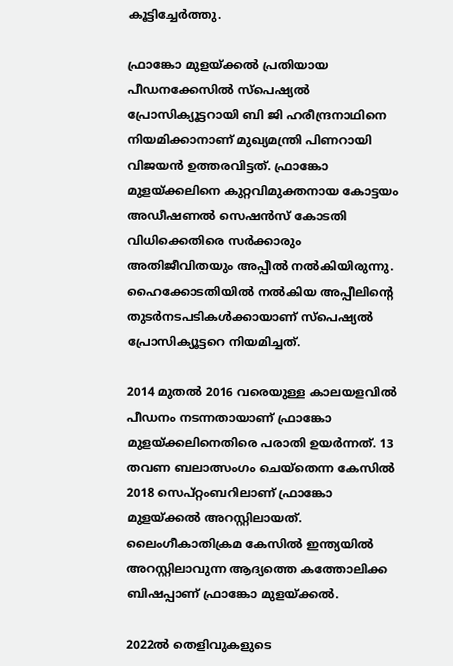കൂട്ടിച്ചേര്‍ത്തു.

ഫ്രാങ്കോ മുളയ്ക്കല്‍ പ്രതിയായ പീഡനക്കേസില്‍ സ്‌പെഷ്യല്‍ പ്രോസിക്യൂട്ടറായി ബി ജി ഹരീന്ദ്രനാഥിനെ നിയമിക്കാനാണ് മുഖ്യമന്ത്രി പിണറായി വിജയന്‍ ഉത്തരവിട്ടത്. ഫ്രാങ്കോ മുളയ്ക്കലിനെ കുറ്റവിമുക്തനായ കോട്ടയം അഡീഷണല്‍ സെഷന്‍സ് കോടതി വിധിക്കെതിരെ സര്‍ക്കാരും അതിജീവിതയും അപ്പീല്‍ നല്‍കിയിരുന്നു. ഹൈക്കോടതിയില്‍ നല്‍കിയ അപ്പീലിന്റെ തുടര്‍നടപടികള്‍ക്കായാണ് സ്‌പെഷ്യല്‍ പ്രോസിക്യൂട്ടറെ നിയമിച്ചത്.

2014 മുതല്‍ 2016 വരെയുള്ള കാലയളവില്‍ പീഡനം നടന്നതായാണ് ഫ്രാങ്കോ മുളയ്ക്കലിനെതിരെ പരാതി ഉയര്‍ന്നത്. 13 തവണ ബലാത്സംഗം ചെയ്‌തെന്ന കേസില്‍ 2018 സെപ്റ്റംബറിലാണ് ഫ്രാങ്കോ മുളയ്ക്കല്‍ അറസ്റ്റിലായത്. ലൈംഗീകാതിക്രമ കേസില്‍ ഇന്ത്യയില്‍ അറസ്റ്റിലാവുന്ന ആദ്യത്തെ കത്തോലിക്ക ബിഷപ്പാണ് ഫ്രാങ്കോ മുളയ്ക്കല്‍.

2022ല്‍ തെളിവുകളുടെ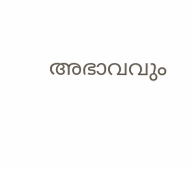അഭാവവും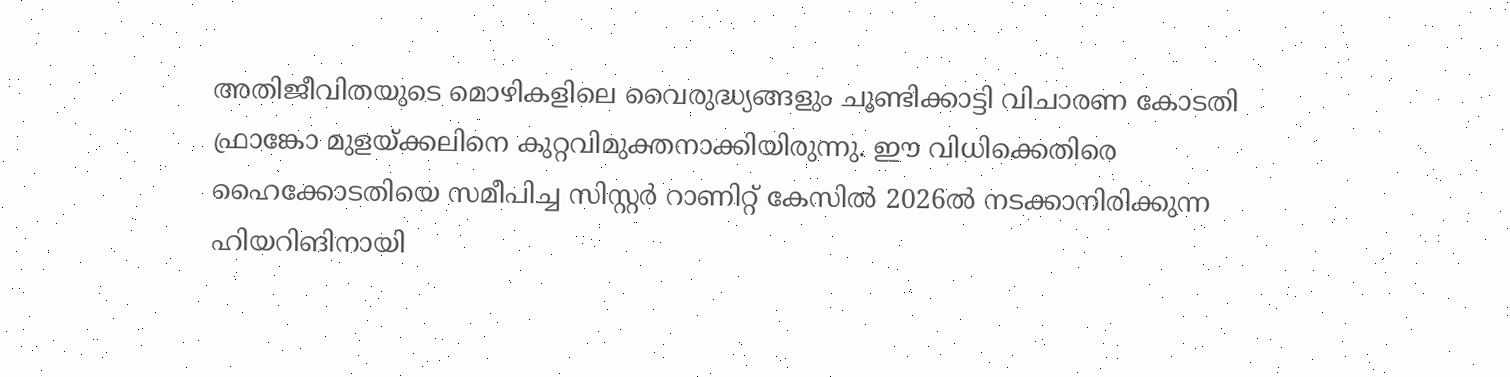അതിജീവിതയുടെ മൊഴികളിലെ വൈരുദ്ധ്യങ്ങളും ചൂണ്ടിക്കാട്ടി വിചാരണ കോടതി ഫ്രാങ്കോ മുളയ്ക്കലിനെ കുറ്റവിമുക്തനാക്കിയിരുന്നു. ഈ വിധിക്കെതിരെ ഹൈക്കോടതിയെ സമീപിച്ച സിസ്റ്റര്‍ റാണിറ്റ് കേസില്‍ 2026ല്‍ നടക്കാനിരിക്കുന്ന ഹിയറിങിനായി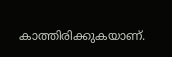കാത്തിരിക്കുകയാണ്.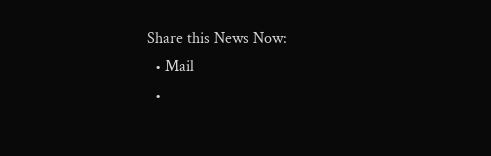Share this News Now:
  • Mail
  •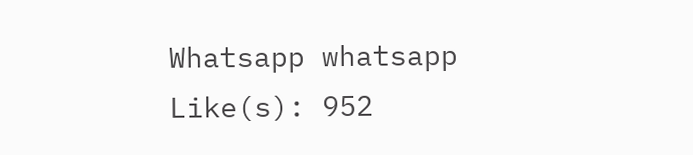Whatsapp whatsapp
Like(s): 952